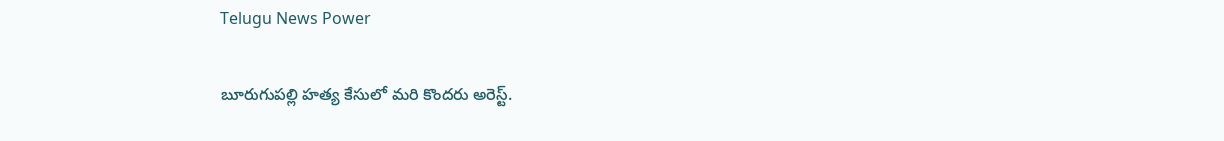Telugu News Power

బూరుగుపల్లి హత్య కేసులో మరి కొందరు అరెస్ట్.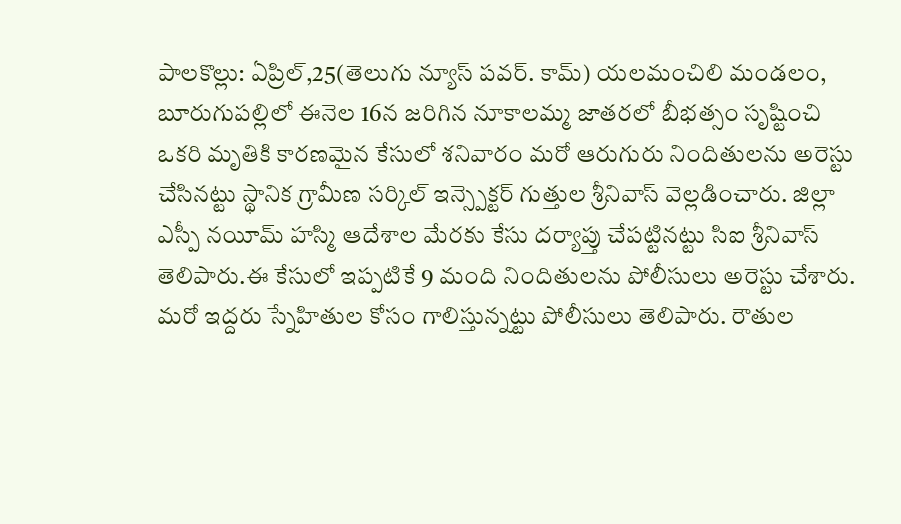పాలకొల్లు: ఏప్రిల్,25(తెలుగు న్యూస్ పవర్. కామ్) యలమంచిలి మండలం, బూరుగుపల్లిలో ఈనెల 16న జరిగిన నూకాలమ్మ జాతరలో బీభత్సం సృష్టించి ఒకరి మృతికి కారణమైన కేసులో శనివారం మరో ఆరుగురు నిందితులను అరెస్టు చేసినట్టు స్థానిక గ్రామీణ సర్కిల్ ఇన్స్పెక్టర్ గుత్తుల శ్రీనివాస్ వెల్లడించారు. జిల్లా ఎస్పీ నయీమ్ హస్మి ఆదేశాల మేరకు కేసు దర్యాప్తు చేపట్టినట్టు సిఐ శ్రీనివాస్ తెలిపారు.ఈ కేసులో ఇప్పటికే 9 మంది నిందితులను పోలీసులు అరెస్టు చేశారు. మరో ఇద్దరు స్నేహితుల కోసం గాలిస్తున్నట్టు పోలీసులు తెలిపారు. రౌతుల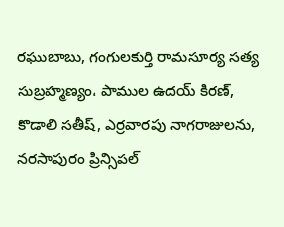రఘుబాబు, గంగులకుర్తి రామసూర్య సత్య సుబ్రహ్మణ్యం، పాముల ఉదయ్ కిరణ్, కొడాలి సతీష్, ఎర్రవారపు నాగరాజులను, నరసాపురం ప్రిన్సిపల్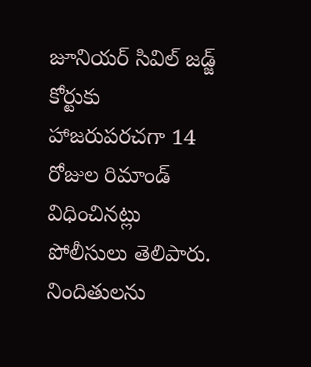జూనియర్ సివిల్ జడ్జ్ కోర్టుకు హాజరుపరచగా 14 రోజుల రిమాండ్ విధించినట్లు పోలీసులు తెలిపారు. నిందితులను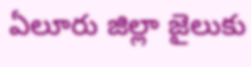ఏలూరు జిల్లా జైలుకు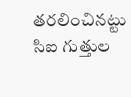తరలించినట్టు సిఐ గుత్తుల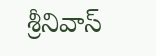శ్రీనివాస్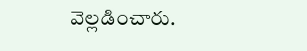వెల్లడించారు.